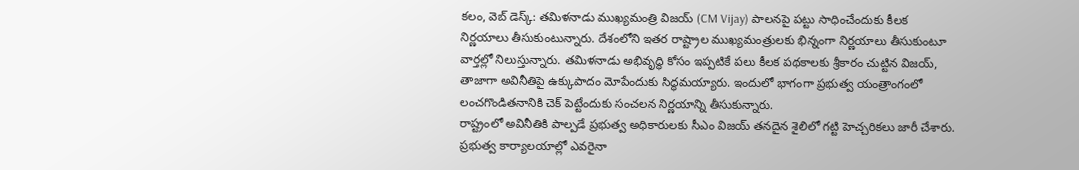కలం, వెబ్ డెస్క్: తమిళనాడు ముఖ్యమంత్రి విజయ్ (CM Vijay) పాలనపై పట్టు సాధించేందుకు కీలక నిర్ణయాలు తీసుకుంటున్నారు. దేశంలోని ఇతర రాష్ట్రాల ముఖ్యమంత్రులకు భిన్నంగా నిర్ణయాలు తీసుకుంటూ వార్తల్లో నిలుస్తున్నారు. తమిళనాడు అభివృద్ధి కోసం ఇప్పటికే పలు కీలక పథకాలకు శ్రీకారం చుట్టిన విజయ్, తాజాగా అవినీతిపై ఉక్కుపాదం మోపేందుకు సిద్ధమయ్యారు. ఇందులో భాగంగా ప్రభుత్వ యంత్రాంగంలో లంచగొండితనానికి చెక్ పెట్టేందుకు సంచలన నిర్ణయాన్ని తీసుకున్నారు.
రాష్ట్రంలో అవినీతికి పాల్పడే ప్రభుత్వ అధికారులకు సీఎం విజయ్ తనదైన శైలిలో గట్టి హెచ్చరికలు జారీ చేశారు. ప్రభుత్వ కార్యాలయాల్లో ఎవరైనా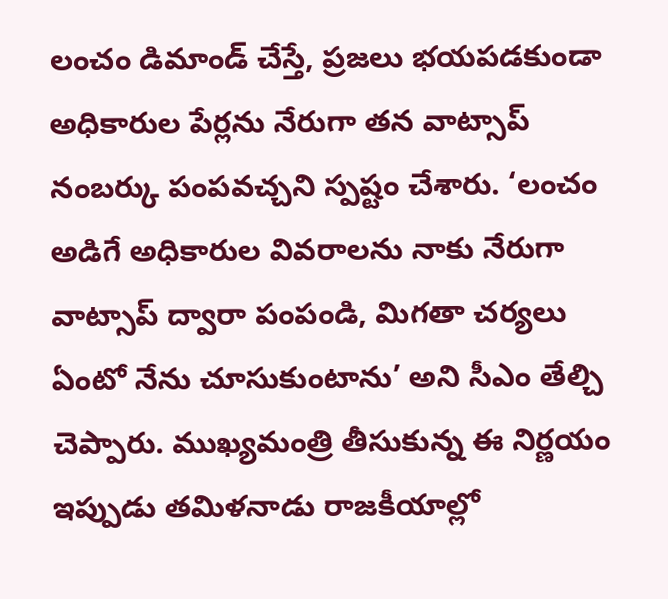లంచం డిమాండ్ చేస్తే, ప్రజలు భయపడకుండా అధికారుల పేర్లను నేరుగా తన వాట్సాప్ నంబర్కు పంపవచ్చని స్పష్టం చేశారు. ‘లంచం అడిగే అధికారుల వివరాలను నాకు నేరుగా వాట్సాప్ ద్వారా పంపండి, మిగతా చర్యలు ఏంటో నేను చూసుకుంటాను’ అని సీఎం తేల్చి చెప్పారు. ముఖ్యమంత్రి తీసుకున్న ఈ నిర్ణయం ఇప్పుడు తమిళనాడు రాజకీయాల్లో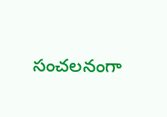సంచలనంగా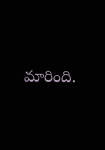మారింది.